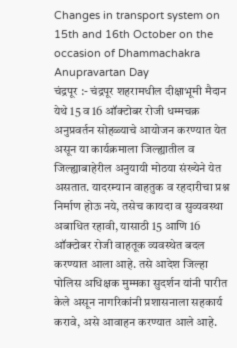Changes in transport system on 15th and 16th October on the occasion of Dhammachakra Anupravartan Day
चंद्रपूर :- चंद्रपूर शहरामधील दीक्षाभूमी मैदान येथे 15 व 16 ऑक्टोबर रोजी धम्मचक्र अनुप्रवर्तन सोहळ्याचे आयोजन करण्यात येत असून या कार्यक्रमाला जिल्ह्यातील व जिल्ह्याबाहेरील अनुयायी मोठया संख्येने येत असतात. यादरम्यान वाहतुक व रहदारीचा प्रश्न निर्माण होऊ नये, तसेच कायदा व सुव्यवस्था अबाधित रहावी, यासाठी 15 आणि 16 ऑक्टोबर रोजी वाहतूक व्यवस्थेत बदल करण्यात आला आहे. तसे आदेश जिल्हा पोलिस अधिक्षक मुम्मका सुदर्शन यांनी पारीत केले असून नागरिकांनी प्रशासनाला सहकार्य करावे, असे आवाहन करण्यात आले आहे.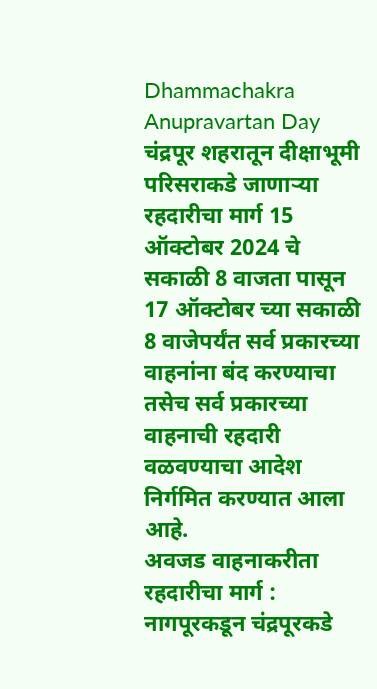Dhammachakra Anupravartan Day
चंद्रपूर शहरातून दीक्षाभूमी परिसराकडे जाणाऱ्या रहदारीचा मार्ग 15 ऑक्टोबर 2024 चे सकाळी 8 वाजता पासून 17 ऑक्टोबर च्या सकाळी 8 वाजेपर्यंत सर्व प्रकारच्या वाहनांना बंद करण्याचा तसेच सर्व प्रकारच्या वाहनाची रहदारी वळवण्याचा आदेश निर्गमित करण्यात आला आहे.
अवजड वाहनाकरीता रहदारीचा मार्ग : नागपूरकडून चंद्रपूरकडे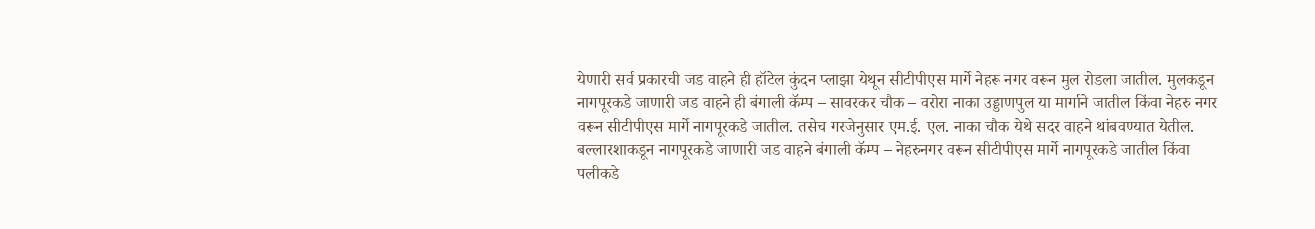येणारी सर्व प्रकारची जड वाहने ही हॉटेल कुंदन प्लाझा येथून सीटीपीएस मार्गे नेहरू नगर वरून मुल रोडला जातील. मुलकडून नागपूरकडे जाणारी जड वाहने ही बंगाली कॅम्प – सावरकर चौक – वरोरा नाका उड्डाणपुल या मार्गाने जातील किंवा नेहरु नगर वरून सीटीपीएस मार्गे नागपूरकडे जातील. तसेच गरजेनुसार एम.ई. एल. नाका चौक येथे सदर वाहने थांबवण्यात येतील. बल्लारशाकडून नागपूरकडे जाणारी जड वाहने बंगाली कॅम्प – नेहरुनगर वरून सीटीपीएस मार्गे नागपूरकडे जातील किंवा पलीकडे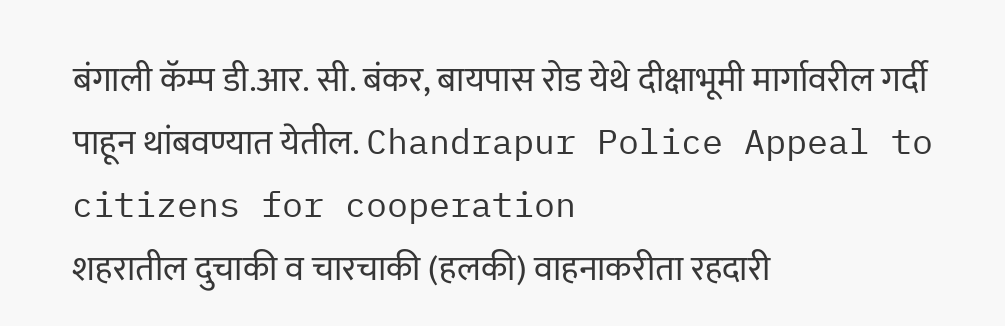बंगाली कॅम्प डी.आर. सी. बंकर, बायपास रोड येथे दीक्षाभूमी मार्गावरील गर्दी पाहून थांबवण्यात येतील. Chandrapur Police Appeal to citizens for cooperation
शहरातील दुचाकी व चारचाकी (हलकी) वाहनाकरीता रहदारी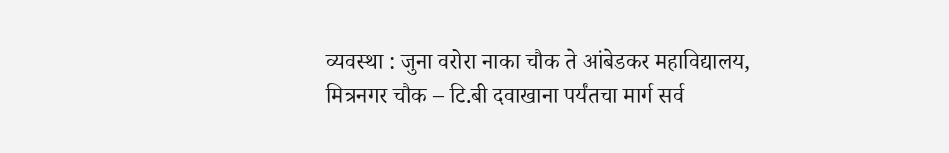व्यवस्था : जुना वरोरा नाका चौक ते आंबेडकर महाविद्यालय, मित्रनगर चौक – टि.बी दवाखाना पर्यंतचा मार्ग सर्व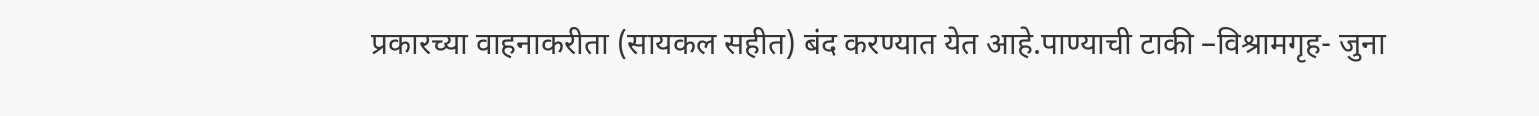प्रकारच्या वाहनाकरीता (सायकल सहीत) बंद करण्यात येत आहे.पाण्याची टाकी –विश्रामगृह- जुना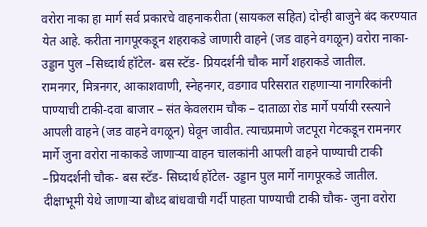वरोरा नाका हा मार्ग सर्व प्रकारचे वाहनाकरीता (सायकल सहित) दोन्ही बाजुने बंद करण्यात येत आहे. करीता नागपूरकडून शहराकडे जाणारी वाहने (जड वाहने वगळून) वरोरा नाका- उड्डान पुल –सिध्दार्थ हॉटेल- बस स्टॅड- प्रियदर्शनी चौक मार्गे शहराकडे जातील.
रामनगर, मित्रनगर, आकाशवाणी, स्नेहनगर, वडगाव परिसरात राहणाऱ्या नागरिकांनी पाण्याची टाकी-दवा बाजार – संत केवलराम चौक – दाताळा रोड मार्गे पर्यायी रस्त्याने आपली वाहने (जड वाहने वगळून) घेवून जावीत. त्याचप्रमाणे जटपूरा गेटकडून रामनगर मार्गे जुना वरोरा नाकाकडे जाणाऱ्या वाहन चालकांनी आपली वाहने पाण्याची टाकी –प्रियदर्शनी चौक- बस स्टॅड- सिघ्दार्थ हॉटेल- उड्डान पुल मार्गे नागपूरकडे जातील.
दीक्षाभूमी येथे जाणाऱ्या बौध्द बांधवाची गर्दी पाहता पाण्याची टाकी चौक- जुना वरोरा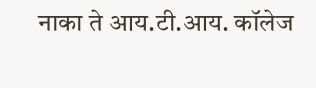नाका ते आय.टी.आय. कॉलेज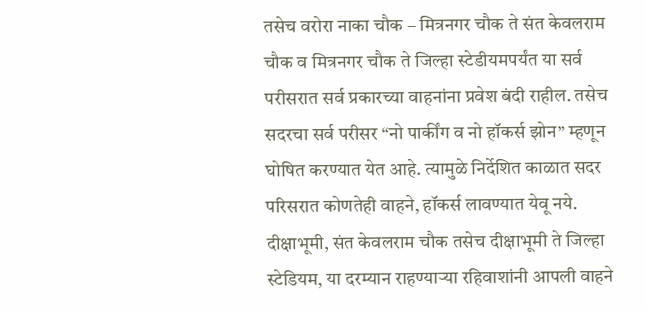तसेच वरोरा नाका चौक – मित्रनगर चौक ते संत केवलराम चौक व मित्रनगर चौक ते जिल्हा स्टेडीयमपर्यंत या सर्व परीसरात सर्व प्रकारच्या वाहनांना प्रवेश बंदी राहील. तसेच सदरचा सर्व परीसर “नो पार्कींग व नो हॉकर्स झोन” म्हणून घोषित करण्यात येत आहे. त्यामुळे निर्देशित काळात सदर परिसरात कोणतेही वाहने, हॉकर्स लावण्यात येवू नये.
दीक्षाभूमी, संत केवलराम चौक तसेच दीक्षाभूमी ते जिल्हा स्टेडियम, या दरम्यान राहण्याऱ्या रहिवाशांनी आपली वाहने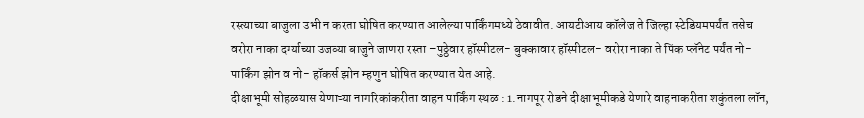रस्त्याच्या बाजुला उभी न करता घोषित करण्यात आलेल्या पार्किंगमध्ये ठेवावीत. आयटीआय कॉलेज ते जिल्हा स्टेडियमपर्यंत तसेच वरोरा नाका दर्ग्याच्या उजव्या बाजुने जाणरा रस्ता –पुठ्ठेवार हॉस्पीटल- बुक्कावार हॉस्पीटल- वरोरा नाका ते पिंक प्लॅनेट पर्यंत नो- पार्किंग झोन व नो- हॉकर्स झोन म्हणुन घोषित करण्यात येत आहे.
दीक्षाभूमी सोहळयास येणाऱ्या नागरिकांकरीता वाहन पार्किंग स्थळ : 1.नागपूर रोडने दीक्षाभूमीकडे येणारे वाहनाकरीता शकुंतला लॉन,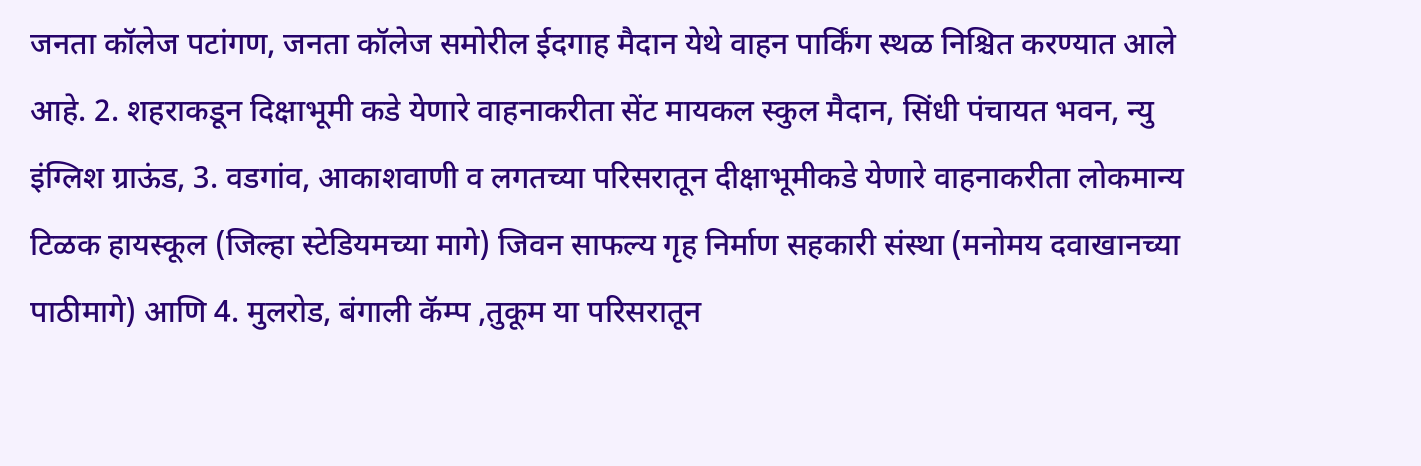जनता कॉलेज पटांगण, जनता कॉलेज समोरील ईदगाह मैदान येथे वाहन पार्किंग स्थळ निश्चित करण्यात आले आहे. 2. शहराकडून दिक्षाभूमी कडे येणारे वाहनाकरीता सेंट मायकल स्कुल मैदान, सिंधी पंचायत भवन, न्यु इंग्लिश ग्राऊंड, 3. वडगांव, आकाशवाणी व लगतच्या परिसरातून दीक्षाभूमीकडे येणारे वाहनाकरीता लोकमान्य टिळक हायस्कूल (जिल्हा स्टेडियमच्या मागे) जिवन साफल्य गृह निर्माण सहकारी संस्था (मनोमय दवाखानच्या पाठीमागे) आणि 4. मुलरोड, बंगाली कॅम्प ,तुकूम या परिसरातून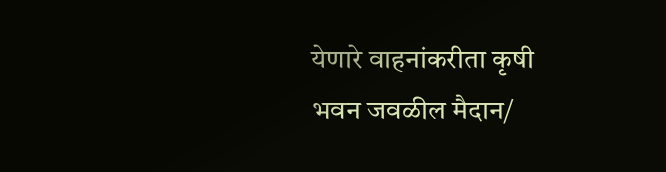येणारे वाहनांकरीता कृषी भवन जवळील मैदान/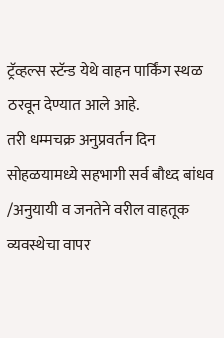ट्रॅव्हल्स स्टॅन्ड येथे वाहन पार्किंग स्थळ ठरवून देण्यात आले आहे.
तरी धम्मचक्र अनुप्रवर्तन दिन सोहळयामध्ये सहभागी सर्व बौध्द बांधव /अनुयायी व जनतेने वरील वाहतूक व्यवस्थेचा वापर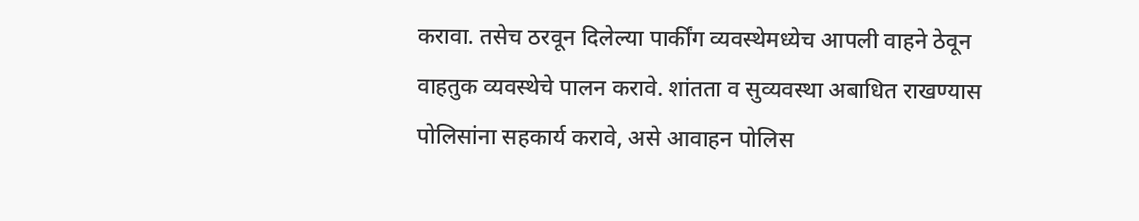करावा. तसेच ठरवून दिलेल्या पार्कींग व्यवस्थेमध्येच आपली वाहने ठेवून वाहतुक व्यवस्थेचे पालन करावे. शांतता व सुव्यवस्था अबाधित राखण्यास पोलिसांना सहकार्य करावे, असे आवाहन पोलिस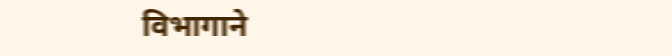विभागाने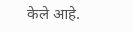केले आहे.